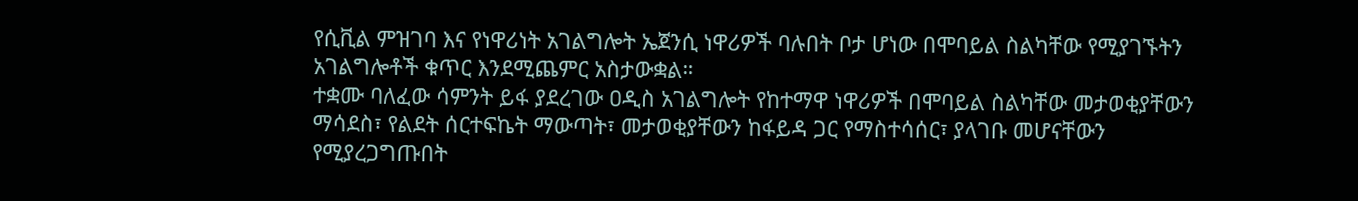የሲቪል ምዝገባ እና የነዋሪነት አገልግሎት ኤጀንሲ ነዋሪዎች ባሉበት ቦታ ሆነው በሞባይል ስልካቸው የሚያገኙትን አገልግሎቶች ቁጥር እንደሚጨምር አስታውቋል።
ተቋሙ ባለፈው ሳምንት ይፋ ያደረገው ዐዲስ አገልግሎት የከተማዋ ነዋሪዎች በሞባይል ስልካቸው መታወቂያቸውን ማሳደስ፣ የልደት ሰርተፍኬት ማውጣት፣ መታወቂያቸውን ከፋይዳ ጋር የማስተሳሰር፣ ያላገቡ መሆናቸውን የሚያረጋግጡበት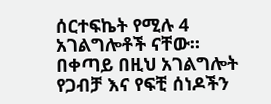ሰርተፍኬት የሚሉ 4 አገልግሎቶች ናቸው።
በቀጣይ በዚህ አገልግሎት የጋብቻ እና የፍቺ ሰነዶችን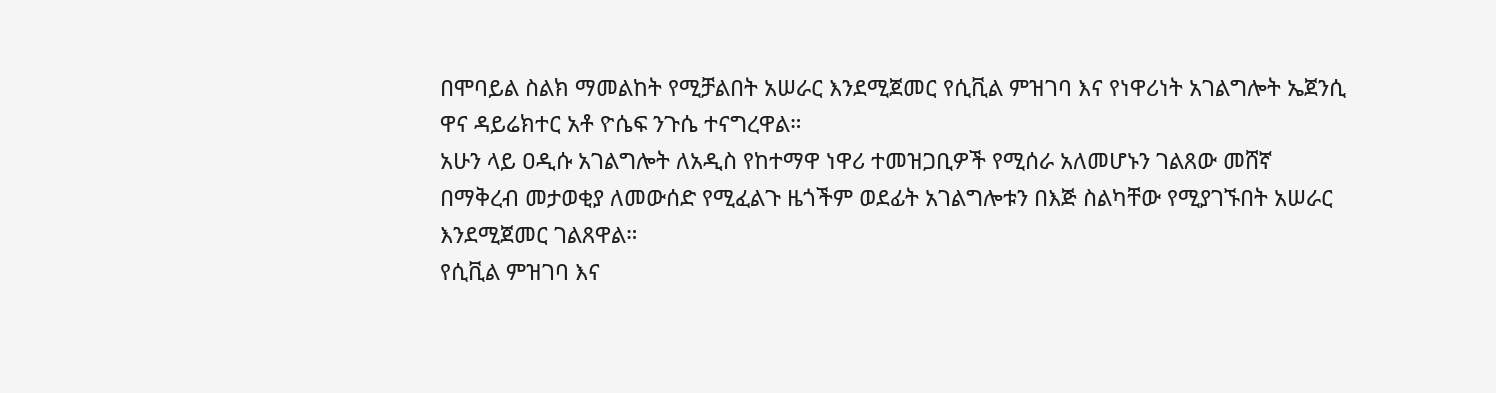በሞባይል ስልክ ማመልከት የሚቻልበት አሠራር እንደሚጀመር የሲቪል ምዝገባ እና የነዋሪነት አገልግሎት ኤጀንሲ ዋና ዳይሬክተር አቶ ዮሴፍ ንጉሴ ተናግረዋል።
አሁን ላይ ዐዲሱ አገልግሎት ለአዲስ የከተማዋ ነዋሪ ተመዝጋቢዎች የሚሰራ አለመሆኑን ገልጸው መሸኛ በማቅረብ መታወቂያ ለመውሰድ የሚፈልጉ ዜጎችም ወደፊት አገልግሎቱን በእጅ ስልካቸው የሚያገኙበት አሠራር እንደሚጀመር ገልጸዋል።
የሲቪል ምዝገባ እና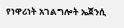የነዋሪነት አገልግሎት ኤጀንሲ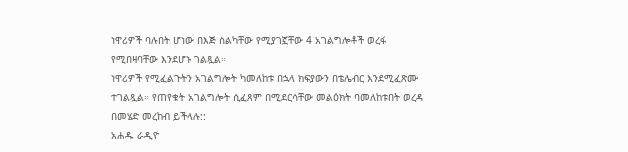ነዋሪዎች ባሉበት ሆነው በእጅ ስልካቸው የሚያገኟቸው 4 አገልግሎቶች ወረፋ የሚበዛባቸው እንደሆኑ ገልጿል።
ነዋሪዎች የሚፈልጉትን አገልግሎት ካመለከቱ በኋላ ክፍያውን በቴሌብር እንደሚፈጽሙ ተገልጿል። የጠየቁት አገልግሎት ሲፈጸም በሚደርሳቸው መልዕክት ባመለከቱበት ወረዳ በመሄድ መረከብ ይችላሉ::
አሐዱ ራዲዮ